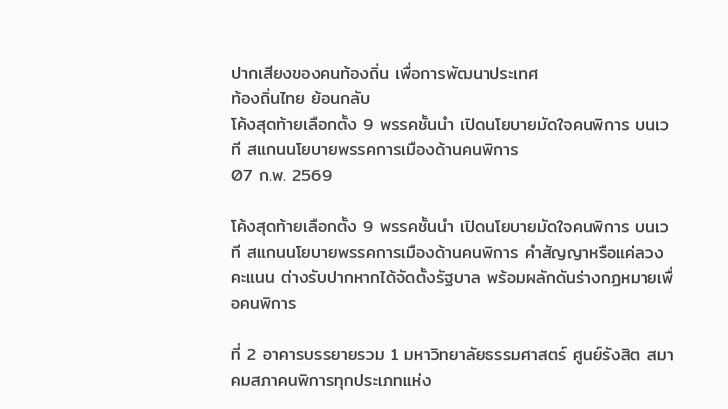ปากเสียงของคนท้องถิ่น เพื่อการพัฒนาประเทศ
ท้องถิ่นไทย ย้อนกลับ
โค้งสุดท้ายเลือกตั้ง 9 พรรคชั้นนำ เปิดนโยบายมัดใจคนพิการ บนเวที สแกนนโยบายพรรคการเมืองด้านคนพิการ
07 ก.พ. 2569

โค้งสุดท้ายเลือกตั้ง 9 พรรคชั้นนำ เปิดนโยบายมัดใจคนพิการ บนเวที สแกนนโยบายพรรคการเมืองด้านคนพิการ คำสัญญาหรือแค่ลวงคะแนน ต่างรับปากหากได้จัดตั้งรัฐบาล พร้อมผลักดันร่างกฏหมายเพื่อคนพิการ

ที่ 2 อาคารบรรยายรวม 1 มหาวิทยาลัยธรรมศาสตร์ ศูนย์รังสิต สมาคมสภาคนพิการทุกประเภทแห่ง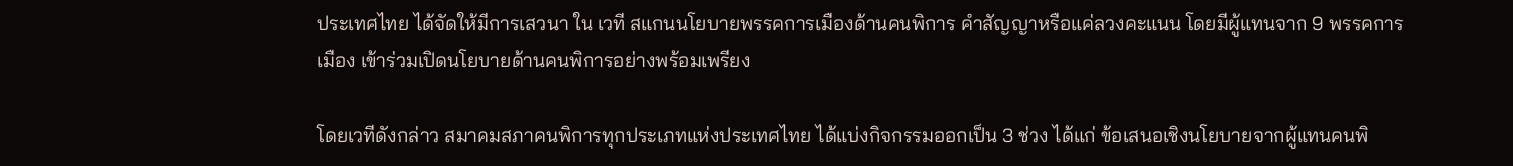ประเทศไทย ได้จัดให้มีการเสวนา ใน เวที สแกนนโยบายพรรคการเมืองด้านคนพิการ คำสัญญาหรือแค่ลวงคะแนน โดยมีผู้แทนจาก 9 พรรคการเมือง เข้าร่วมเปิดนโยบายด้านคนพิการอย่างพร้อมเพรียง

โดยเวทีดังกล่าว สมาคมสภาคนพิการทุกประเภทแห่งประเทศไทย ได้แบ่งกิจกรรมออกเป็น 3 ช่วง ได้แก่ ข้อเสนอเชิงนโยบายจากผู้แทนคนพิ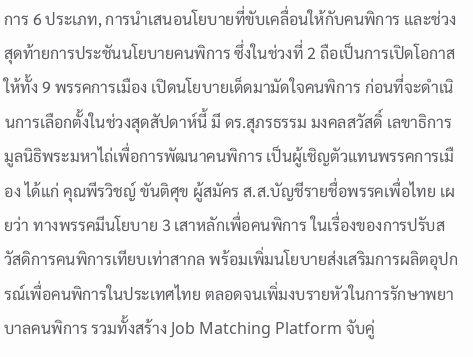การ 6 ประเภท, การนำเสนอนโยบายที่ขับเคลื่อนให้กับคนพิการ และช่วงสุดท้ายการประชันนโยบายคนพิการ ซึ่งในช่วงที่ 2 ถือเป็นการเปิดโอกาสให้ทั้ง 9 พรรคการเมือง เปิดนโยบายเด็ดมามัดใจคนพิการ ก่อนที่จะดำเนินการเลือกตั้งในช่วงสุดสัปดาห์นี้ มี ดร.สุภรธรรม มงคลสวัสดิ์ เลขาธิการมูลนิธิพระมหาไถ่เพื่อการพัฒนาคนพิการ เป็นผู้เชิญตัวแทนพรรคการเมือง ได้แก่ คุณพีรวิชญ์ ขันติศุข ผู้สมัคร ส.ส.บัญชีรายชื่อพรรคเพื่อไทย เผยว่า ทางพรรคมีนโยบาย 3 เสาหลักเพื่อคนพิการ ในเรื่องของการปรับสวัสดิการคนพิการเทียบเท่าสากล พร้อมเพิ่มนโยบายส่งเสริมการผลิตอุปกรณ์เพื่อคนพิการในประเทศไทย ตลอดจนเพิ่มงบรายหัวในการรักษาพยาบาลคนพิการ รวมทั้งสร้าง Job Matching Platform จับคู่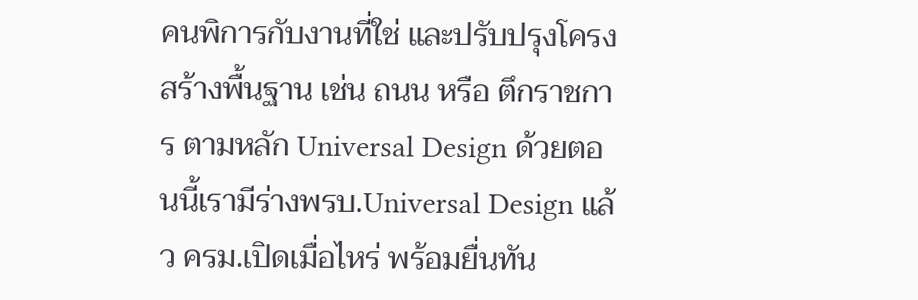คนพิการกับงานที่ใช่ และปรับปรุงโครงสร้างพื้นฐาน เช่น ถนน หรือ ตึกราชการ ตามหลัก Universal Design ด้วยตอนนี้เรามีร่างพรบ.Universal Design แล้ว ครม.เปิดเมื่อไหร่ พร้อมยื่นทัน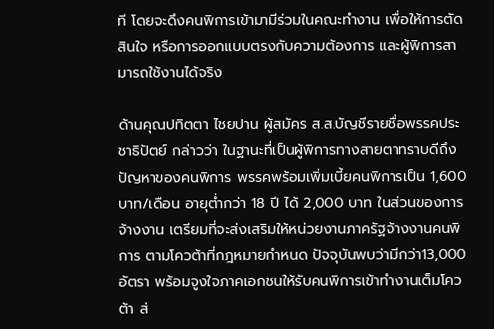ที โดยจะดึงคนพิการเข้ามามีร่วมในคณะทำงาน เพื่อให้การตัดสินใจ หรือการออกแบบตรงกับความต้องการ และผู้พิการสามารถใช้งานได้จริง

ด้านคุณปทิตตา ไชยปาน ผู้สมัคร ส.ส.บัญชีรายชื่อพรรคประชาธิปัตย์ กล่าวว่า ในฐานะที่เป็นผู้พิการทางสายตาทราบดีถึงปัญหาของคนพิการ พรรคพร้อมเพิ่มเบี้ยคนพิการเป็น 1,600 บาท/เดือน อายุต่ำกว่า 18 ปี ได้ 2,000 บาท ในส่วนของการจ้างงาน เตรียมที่จะส่งเสริมให้หน่วยงานภาครัฐจ้างงานคนพิการ ตามโควต้าที่กฎหมายกำหนด ปัจจุบันพบว่ามีกว่า13,000 อัตรา พร้อมจูงใจภาคเอกชนให้รับคนพิการเข้าทำงานเต็มโควต้า ส่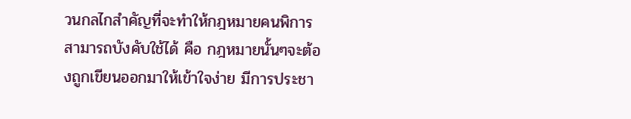วนกลไกสำคัญที่จะทำให้กฎหมายคนพิการสามารถบังคับใช้ได้ คือ กฎหมายนั้นๆจะต้องถูกเขียนออกมาให้เข้าใจง่าย มีการประชา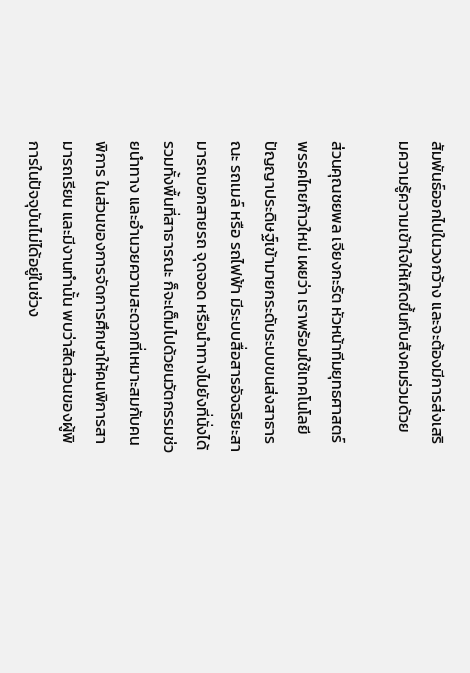สัมพันธ์ออกไปในวงกว้าง และจะต้องมีการส่งเสริมความรู้ความเข้าใจให้เกิดขึ้นกับสังคมร่วมด้วย

ส่วนคุณชยพล เจียงกะรัต หัวหน้าทีมยุทธศาสตร์พรรคไทยก้าวใหม่ เผยว่า เราพร้อมใช้เทคโนโลยี ปัญญาประดิษฐ์เข้ามายกระดับระบบขนส่งสาธารณะ รถเมล์ หรือ รถไฟฟ้า มีระบบสื่อสารอัจฉริยะสามารถบอกสายรถ จุดจอด หรือนำทางไปยังที่นั่งได้ รวมทั้งพื้นที่สาธารณะ ก็จะเต็มไปด้วยนวัตกรรมช่วยนำทาง และอำนวยความสะดวกที่เหมาะสมกับคนพิการ ในส่วนของการจัดการศึกษาให้คนพิการสามารถเรียน และมีงานทำนั้น พบว่าสัดส่วนของผู้พิการในปัจจุบันไม่ได้อยู่ในช่วง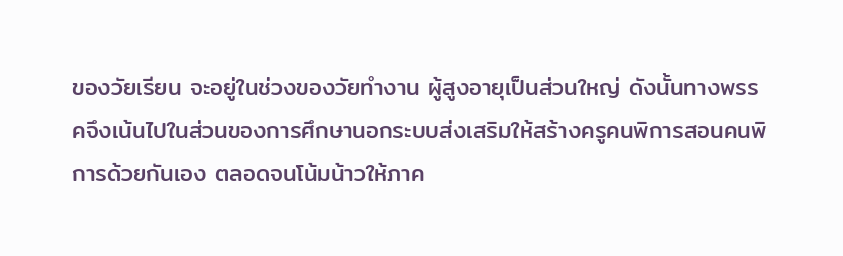ของวัยเรียน จะอยู่ในช่วงของวัยทำงาน ผู้สูงอายุเป็นส่วนใหญ่ ดังนั้นทางพรรคจึงเน้นไปในส่วนของการศึกษานอกระบบส่งเสริมให้สร้างครูคนพิการสอนคนพิการด้วยกันเอง ตลอดจนโน้มน้าวให้ภาค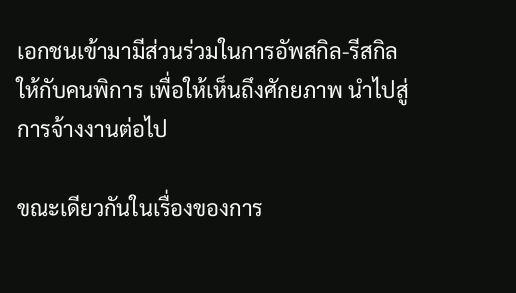เอกชนเข้ามามีส่วนร่วมในการอัพสกิล-รีสกิลให้กับคนพิการ เพื่อให้เห็นถึงศักยภาพ นำไปสู่การจ้างงานต่อไป

ขณะเดียวกันในเรื่องของการ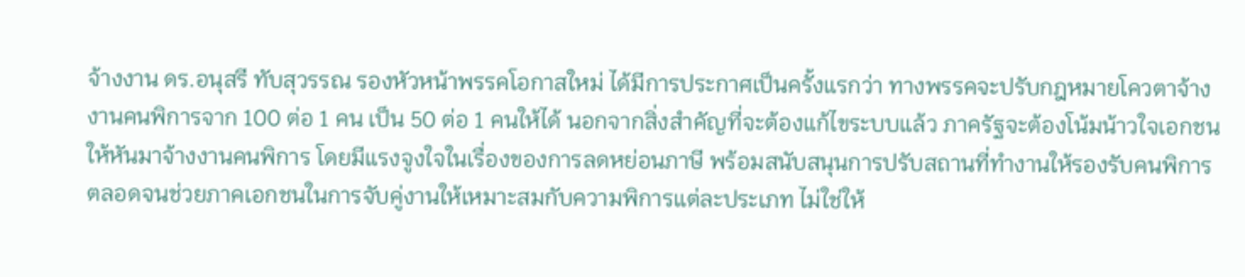จ้างงาน ดร.อนุสรี ทับสุวรรณ รองหัวหน้าพรรคโอกาสใหม่ ได้มีการประกาศเป็นครั้งแรกว่า ทางพรรคจะปรับกฎหมายโควตาจ้างงานคนพิการจาก 100 ต่อ 1 คน เป็น 50 ต่อ 1 คนให้ได้ นอกจากสิ่งสำคัญที่จะต้องแก้ไขระบบแล้ว ภาครัฐจะต้องโน้มน้าวใจเอกชนให้หันมาจ้างงานคนพิการ โดยมีแรงจูงใจในเรื่องของการลดหย่อนภาษี พร้อมสนับสนุนการปรับสถานที่ทำงานให้รองรับคนพิการ ตลอดจนช่วยภาคเอกชนในการจับคู่งานให้เหมาะสมกับความพิการแต่ละประเภท ไม่ใช่ให้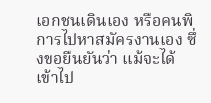เอกชนเดินเอง หรือคนพิการไปหาสมัครงานเอง ซึ่งขอยืนยันว่า แม้จะได้เข้าไป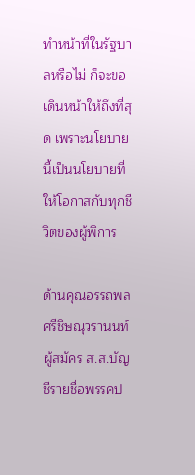ทำหน้าที่ในรัฐบาลหรือไม่ ก็จะขอเดินหน้าให้ถึงที่สุด เพราะนโยบายนี้เป็นนโยบายที่ให้โอกาสกับทุกชีวิตของผู้พิการ

ด้านคุณอรรถพล ศรีชิษณุวรานนท์ ผู้สมัคร ส.ส.บัญชีรายชื่อพรรคป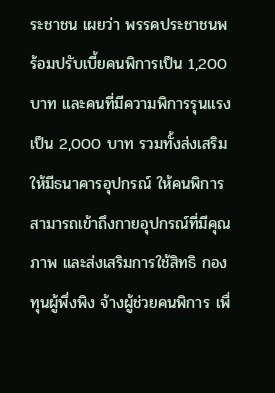ระชาชน เผยว่า พรรคประชาชนพร้อมปรับเบี้ยคนพิการเป็น 1,200 บาท และคนที่มีความพิการรุนแรงเป็น 2,000 บาท รวมทั้งส่งเสริมให้มีธนาคารอุปกรณ์ ให้คนพิการสามารถเข้าถึงกายอุปกรณ์ที่มีคุณภาพ และส่งเสริมการใช้สิทธิ กองทุนผู้พึ่งพิง จ้างผู้ช่วยคนพิการ เพื่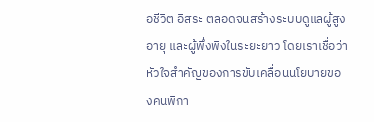อชีวิต อิสระ ตลอดจนสร้างระบบดูแลผู้สูงอายุ และผู้พึ่งพิงในระยะยาว โดยเราเชื่อว่าหัวใจสำคัญของการขับเคลื่อนนโยบายของคนพิกา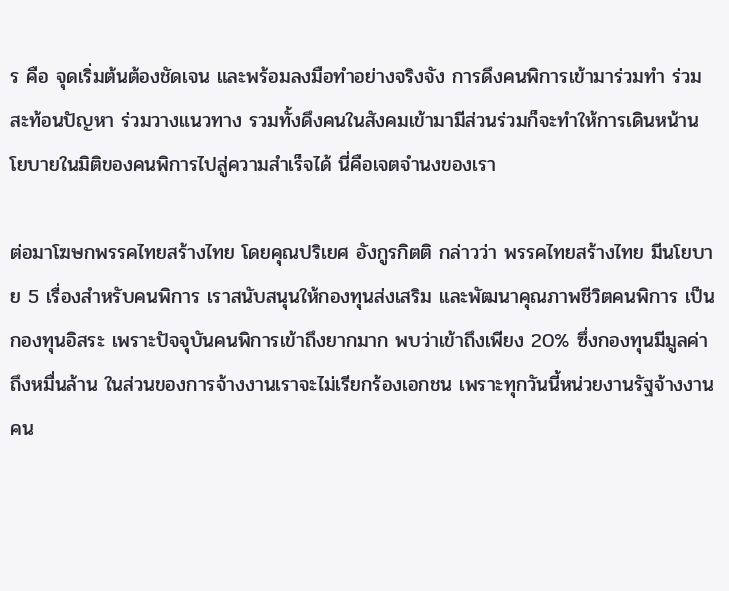ร คือ จุดเริ่มต้นต้องชัดเจน และพร้อมลงมือทำอย่างจริงจัง การดึงคนพิการเข้ามาร่วมทำ ร่วมสะท้อนปัญหา ร่วมวางแนวทาง รวมทั้งดึงคนในสังคมเข้ามามีส่วนร่วมก็จะทำให้การเดินหน้านโยบายในมิติของคนพิการไปสู่ความสำเร็จได้ นี่คือเจตจำนงของเรา

ต่อมาโฆษกพรรคไทยสร้างไทย โดยคุณปริเยศ อังกูรกิตติ กล่าวว่า พรรคไทยสร้างไทย มีนโยบาย 5 เรื่องสำหรับคนพิการ เราสนับสนุนให้กองทุนส่งเสริม และพัฒนาคุณภาพชีวิตคนพิการ เป็นกองทุนอิสระ เพราะปัจจุบันคนพิการเข้าถึงยากมาก พบว่าเข้าถึงเพียง 20% ซึ่งกองทุนมีมูลค่าถึงหมื่นล้าน ในส่วนของการจ้างงานเราจะไม่เรียกร้องเอกชน เพราะทุกวันนี้หน่วยงานรัฐจ้างงานคน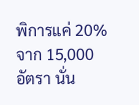พิการแค่ 20% จาก 15,000 อัตรา นั่น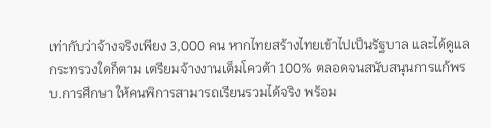เท่ากับว่าจ้างจริงเพียง 3,000 คน หากไทยสร้างไทยเข้าไปเป็นรัฐบาล และได้ดูแลกระทรวงใดก็ตาม เตรียมจ้างงานเต็มโควต้า 100% ตลอดจนสนับสนุนการแก้พรบ.การศึกษา ให้คนพิการสามารถเรียนรวมได้จริง พร้อม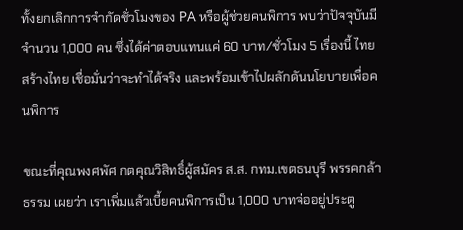ทั้งยกเลิกการจำกัดชั่วโมงของ PA หรือผู้ช่วยคนพิการ พบว่าปัจจุบันมีจำนวน 1,000 คน ซึ่งได้ค่าตอบแทนแค่ 60 บาท/ชั่วโมง 5 เรื่องนี้ ไทยสร้างไทย เชื่อมั่นว่าจะทำได้จริง และพร้อมเข้าไปผลักดันนโยบายเพื่อคนพิการ

ขณะที่คุณพงศพัศ กตคุณวิสิทธิ์ผู้สมัคร ส.ส. กทม.เขตธนบุรี พรรคกล้าธรรม เผยว่า เราเพิ่มแล้วเบี้ยคนพิการเป็น 1,000 บาทจ่ออยู่ประตู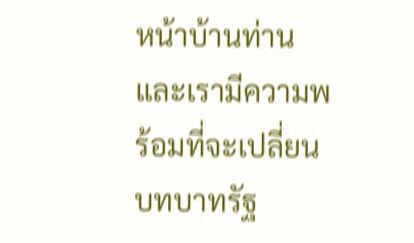หน้าบ้านท่าน และเรามีความพร้อมที่จะเปลี่ยนบทบาทรัฐ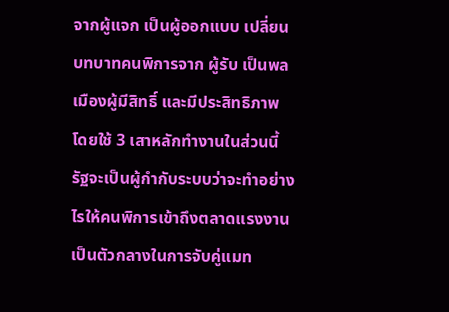จากผู้แจก เป็นผู้ออกแบบ เปลี่ยนบทบาทคนพิการจาก ผู้รับ เป็นพลเมืองผู้มีสิทธิ์ และมีประสิทธิภาพ โดยใช้ 3 เสาหลักทำงานในส่วนนี้ รัฐจะเป็นผู้กำกับระบบว่าจะทำอย่างไรให้คนพิการเข้าถึงตลาดแรงงาน เป็นตัวกลางในการจับคู่แมท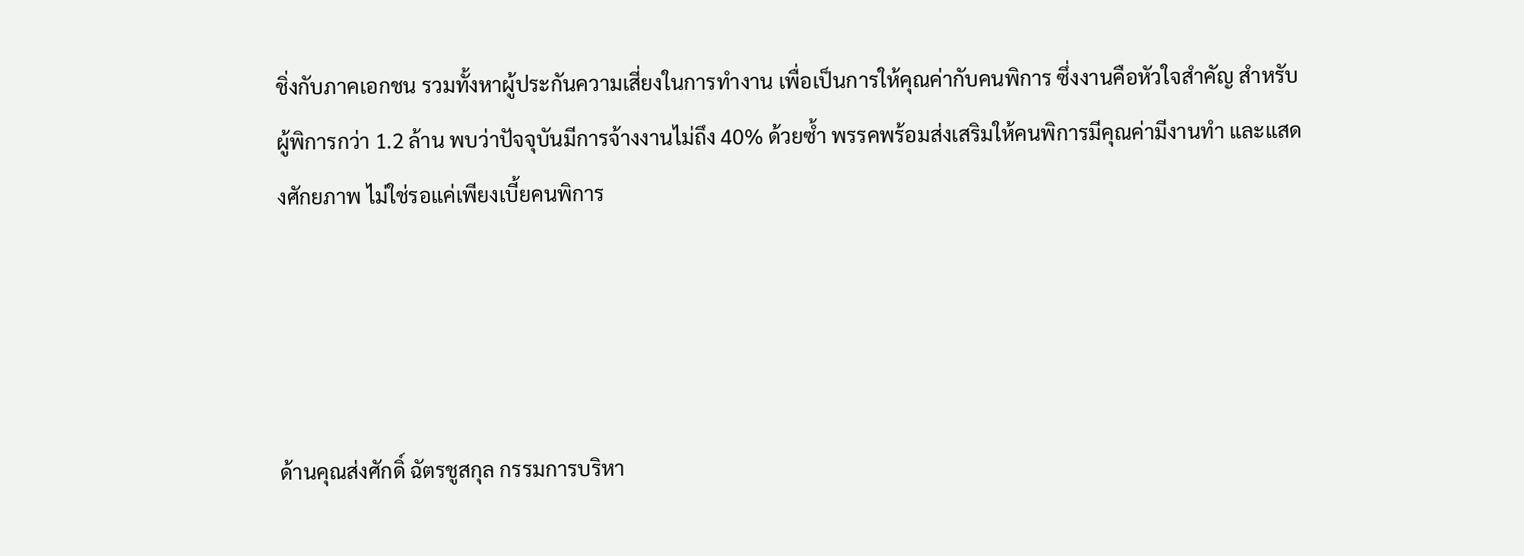ชิ่งกับภาคเอกชน รวมทั้งหาผู้ประกันความเสี่ยงในการทำงาน เพื่อเป็นการให้คุณค่ากับคนพิการ ซึ่งงานคือหัวใจสำคัญ สำหรับผู้พิการกว่า 1.2 ล้าน พบว่าปัจจุบันมีการจ้างงานไม่ถึง 40% ด้วยซ้ำ พรรคพร้อมส่งเสริมให้คนพิการมีคุณค่ามีงานทำ และแสดงศักยภาพ ไม่ใช่รอแค่เพียงเบี้ยคนพิการ




ด้านคุณส่งศักดิ์ ฉัตรชูสกุล กรรมการบริหา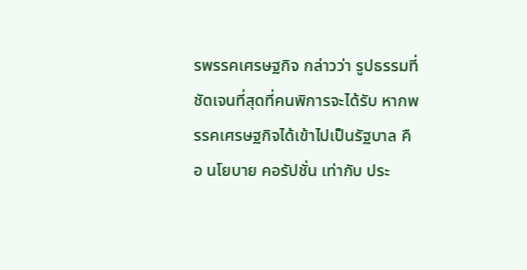รพรรคเศรษฐกิจ กล่าวว่า รูปธรรมที่ชัดเจนที่สุดที่คนพิการจะได้รับ หากพรรคเศรษฐกิจได้เข้าไปเป็นรัฐบาล คือ นโยบาย คอรัปชั่น เท่ากับ ประ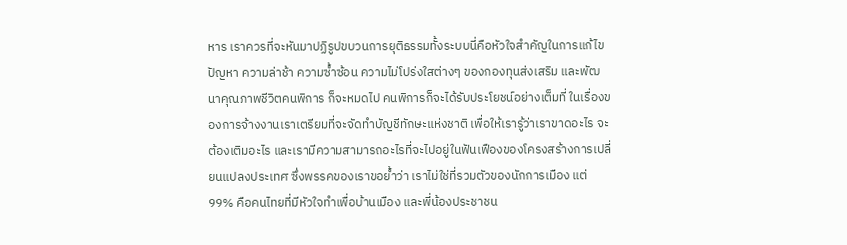หาร เราควรที่จะหันมาปฏิรูปขบวนการยุติธรรมทั้งระบบนี่คือหัวใจสำคัญในการแก้ไขปัญหา ความล่าช้า ความซ้ำซ้อน ความไม่โปร่งใสต่างๆ ของกองทุนส่งเสริม และพัฒนาคุณภาพชีวิตคนพิการ ก็จะหมดไป คนพิการก็จะได้รับประโยชน์อย่างเต็มที่ ในเรื่องของการจ้างงานเราเตรียมที่จะจัดทำบัญชีทักษะแห่งชาติ เพื่อให้เรารู้ว่าเราขาดอะไร จะต้องเติมอะไร และเรามีความสามารถอะไรที่จะไปอยู่ในฟันเฟืองของโครงสร้างการเปลี่ยนแปลงประเทศ ซึ่งพรรคของเราขอย้ำว่า เราไม่ใช่ที่รวมตัวของนักการเมือง แต่ 99% คือคนไทยที่มีหัวใจทำเพื่อบ้านเมือง และพี่น้องประชาชน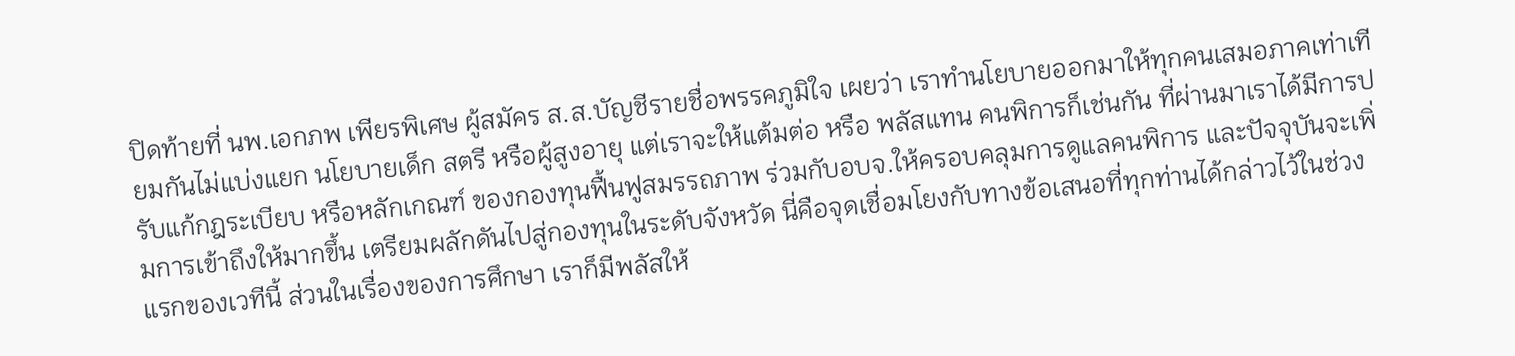ปิดท้ายที่ นพ.เอกภพ เพียรพิเศษ ผู้สมัคร ส.ส.บัญชีรายชื่อพรรคภูมิใจ เผยว่า เราทำนโยบายออกมาให้ทุกคนเสมอภาคเท่าเทียมกันไม่แบ่งแยก นโยบายเด็ก สตรี หรือผู้สูงอายุ แต่เราจะให้แต้มต่อ หรือ พลัสแทน คนพิการก็เช่นกัน ที่ผ่านมาเราได้มีการปรับแก้กฎระเบียบ หรือหลักเกณฑ์ ของกองทุนฟื้นฟูสมรรถภาพ ร่วมกับอบจ.ให้ครอบคลุมการดูแลคนพิการ และปัจจุบันจะเพิ่มการเข้าถึงให้มากขึ้น เตรียมผลักดันไปสู่กองทุนในระดับจังหวัด นี่คือจุดเชื่อมโยงกับทางข้อเสนอที่ทุกท่านได้กล่าวไว้ในช่วงแรกของเวทีนี้ ส่วนในเรื่องของการศึกษา เราก็มีพลัสให้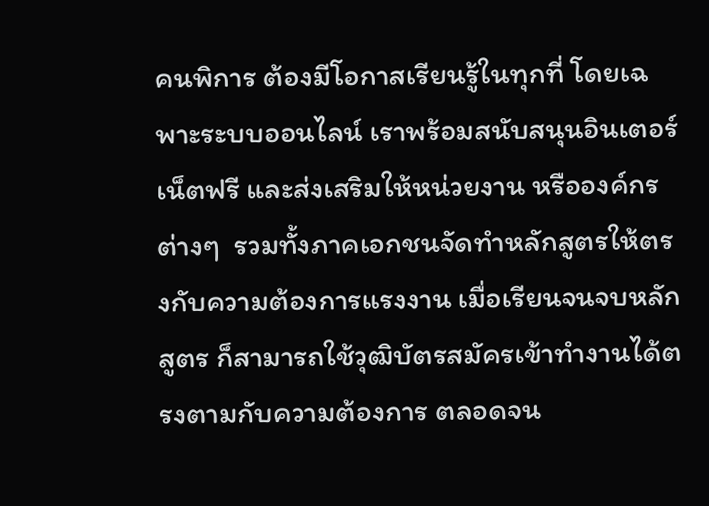คนพิการ ต้องมีโอกาสเรียนรู้ในทุกที่ โดยเฉพาะระบบออนไลน์ เราพร้อมสนับสนุนอินเตอร์เน็ตฟรี และส่งเสริมให้หน่วยงาน หรือองค์กรต่างๆ  รวมทั้งภาคเอกชนจัดทำหลักสูตรให้ตรงกับความต้องการแรงงาน เมื่อเรียนจนจบหลักสูตร ก็สามารถใช้วุฒิบัตรสมัครเข้าทำงานได้ตรงตามกับความต้องการ ตลอดจน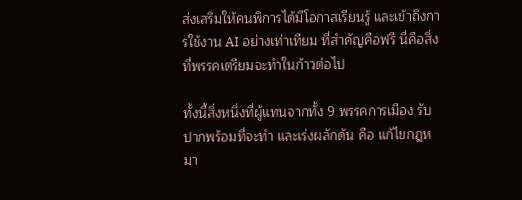ส่งเสริมให้คนพิการได้มีโอกาสเรียนรู้ และเข้าถึงการใช้งาน AI อย่างเท่าเทียม ที่สำคัญคือฟรี นี่คือสิ่งที่พรรคเตรียมจะทำในก้าวต่อไป

ทั้งนี้สิ่งหนึ่งที่ผู้แทนจากทั้ง 9 พรรคการเมือง รับปากพร้อมที่จะทำ และเร่งผลักดัน คือ แก้ไขกฎหมา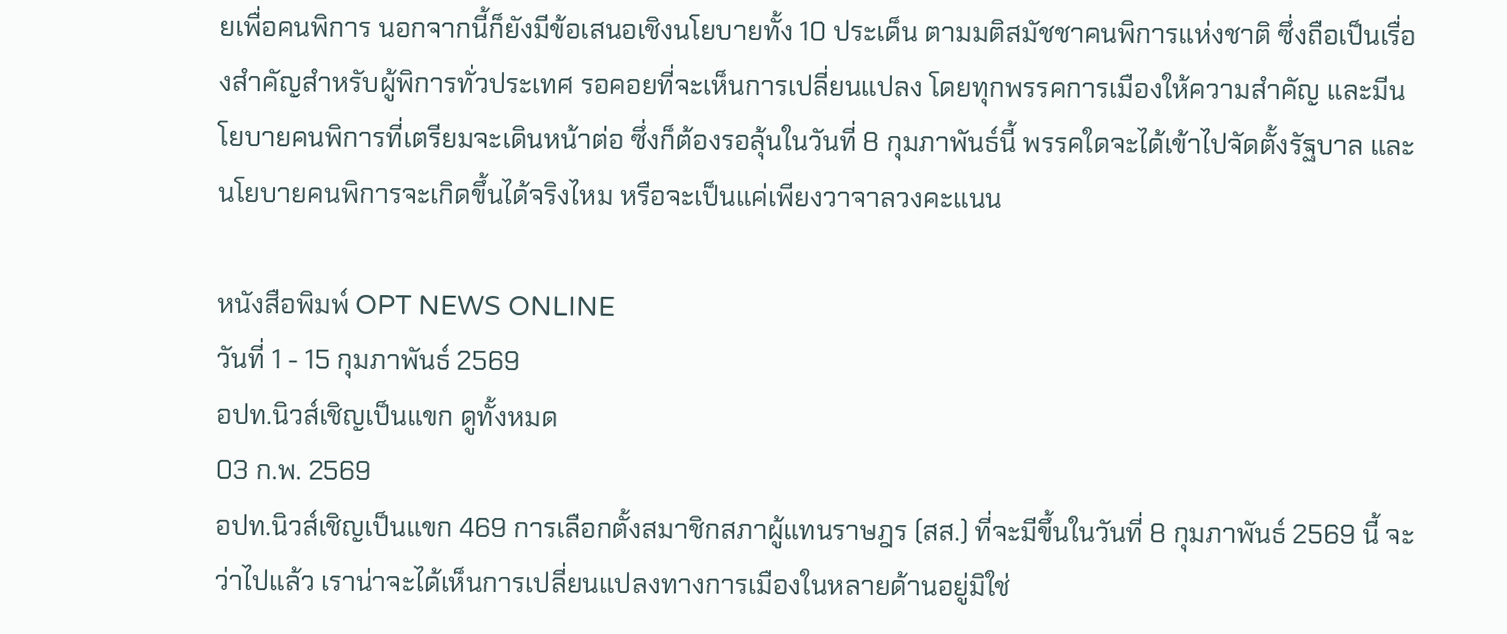ยเพื่อคนพิการ นอกจากนี้ก็ยังมีข้อเสนอเชิงนโยบายทั้ง 10 ประเด็น ตามมติสมัชชาคนพิการแห่งชาติ ซึ่งถือเป็นเรื่องสำคัญสำหรับผู้พิการทั่วประเทศ รอคอยที่จะเห็นการเปลี่ยนแปลง โดยทุกพรรคการเมืองให้ความสำคัญ และมีนโยบายคนพิการที่เตรียมจะเดินหน้าต่อ ซึ่งก็ต้องรอลุ้นในวันที่ 8 กุมภาพันธ์นี้ พรรคใดจะได้เข้าไปจัดตั้งรัฐบาล และนโยบายคนพิการจะเกิดขึ้นได้จริงไหม หรือจะเป็นแค่เพียงวาจาลวงคะแนน

หนังสือพิมพ์ OPT NEWS ONLINE
วันที่ 1 - 15 กุมภาพันธ์ 2569
อปท.นิวส์เชิญเป็นแขก ดูทั้งหมด
03 ก.พ. 2569
อปท.นิวส์เชิญเป็นแขก 469 การเลือกตั้งสมาชิกสภาผู้แทนราษฎร (สส.) ที่จะมีขึ้นในวันที่ 8 กุมภาพันธ์ 2569 นี้ จะว่าไปแล้ว เราน่าจะได้เห็นการเปลี่ยนแปลงทางการเมืองในหลายด้านอยู่มิใช่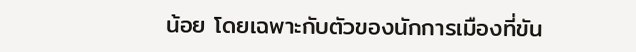น้อย โดยเฉพาะกับตัวของนักการเมืองที่ขัน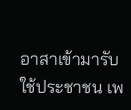อาสาเข้ามารับใช้ประชาชน เพ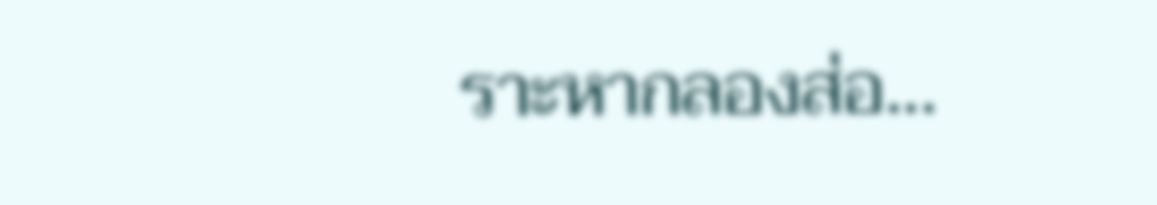ราะหากลองส่อ...